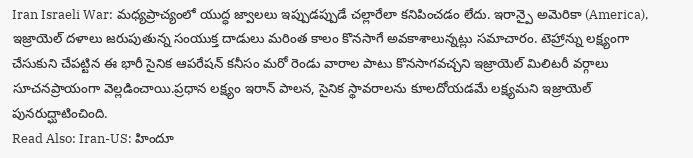Iran Israeli War: మధ్యప్రాచ్యంలో యుద్ధ జ్వాలలు ఇప్పుడప్పుడే చల్లారేలా కనిపించడం లేదు. ఇరాన్పై అమెరికా (America), ఇజ్రాయెల్ దళాలు జరుపుతున్న సంయుక్త దాడులు మరింత కాలం కొనసాగే అవకాశాలున్నట్లు సమాచారం. టెహ్రాన్ను లక్ష్యంగా చేసుకుని చేపట్టిన ఈ భారీ సైనిక ఆపరేషన్ కనీసం మరో రెండు వారాల పాటు కొనసాగవచ్చని ఇజ్రాయెల్ మిలిటరీ వర్గాలు సూచనప్రాయంగా వెల్లడించాయి.ప్రధాన లక్ష్యం ఇరాన్ పాలన, సైనిక స్థావరాలను కూలదోయడమే లక్ష్యమని ఇజ్రాయెల్ పునరుద్ఘాటించింది.
Read Also: Iran-US: హిందూ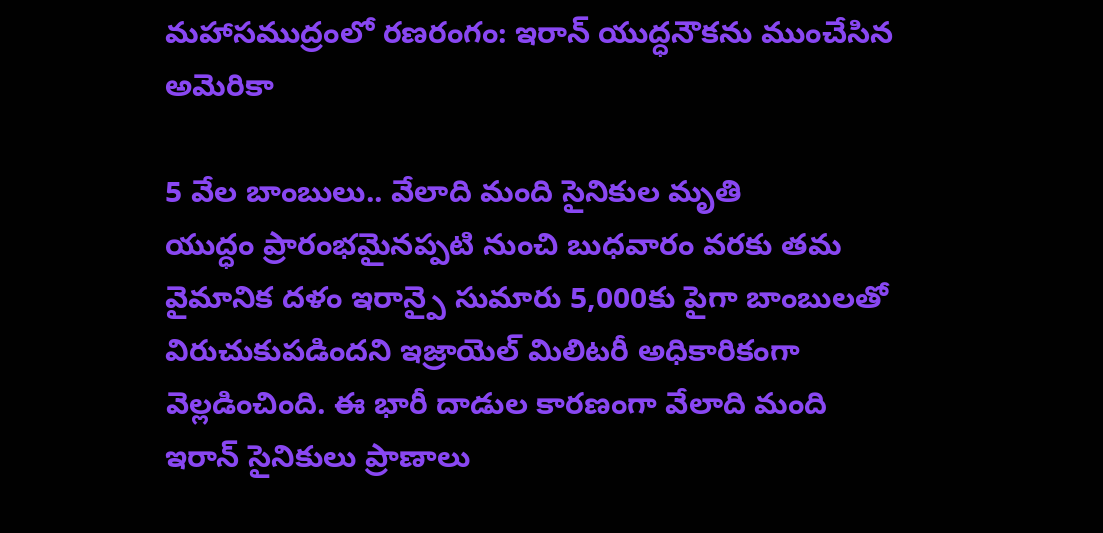మహాసముద్రంలో రణరంగం: ఇరాన్ యుద్ధనౌకను ముంచేసిన అమెరికా

5 వేల బాంబులు.. వేలాది మంది సైనికుల మృతి
యుద్ధం ప్రారంభమైనప్పటి నుంచి బుధవారం వరకు తమ వైమానిక దళం ఇరాన్పై సుమారు 5,000కు పైగా బాంబులతో విరుచుకుపడిందని ఇజ్రాయెల్ మిలిటరీ అధికారికంగా వెల్లడించింది. ఈ భారీ దాడుల కారణంగా వేలాది మంది ఇరాన్ సైనికులు ప్రాణాలు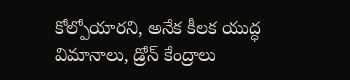కోల్పోయారని, అనేక కీలక యుద్ధ విమానాలు, డ్రోన్ కేంద్రాలు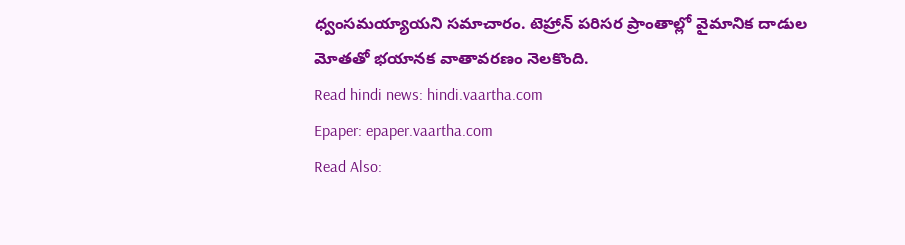ధ్వంసమయ్యాయని సమాచారం. టెహ్రాన్ పరిసర ప్రాంతాల్లో వైమానిక దాడుల మోతతో భయానక వాతావరణం నెలకొంది.
Read hindi news: hindi.vaartha.com
Epaper: epaper.vaartha.com
Read Also: